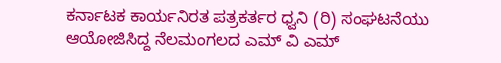ಕರ್ನಾಟಕ ಕಾರ್ಯನಿರತ ಪತ್ರಕರ್ತರ ಧ್ವನಿ (ರಿ) ಸಂಘಟನೆಯು ಆಯೋಜಿಸಿದ್ದ ನೆಲಮಂಗಲದ ಎಮ್ ವಿ ಎಮ್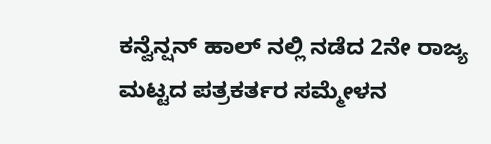ಕನ್ವೆನ್ಷನ್ ಹಾಲ್ ನಲ್ಲಿ ನಡೆದ 2ನೇ ರಾಜ್ಯ ಮಟ್ಟದ ಪತ್ರಕರ್ತರ ಸಮ್ಮೇಳನ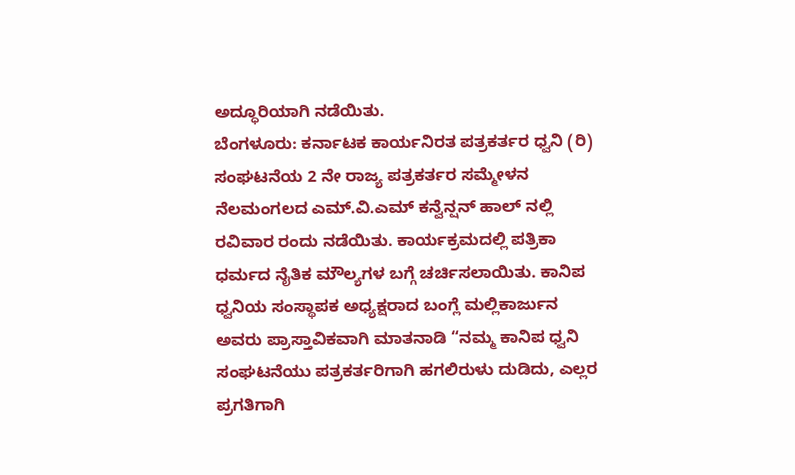ಅದ್ಧೂರಿಯಾಗಿ ನಡೆಯಿತು.
ಬೆಂಗಳೂರು: ಕರ್ನಾಟಕ ಕಾರ್ಯನಿರತ ಪತ್ರಕರ್ತರ ಧ್ವನಿ (ರಿ) ಸಂಘಟನೆಯ 2 ನೇ ರಾಜ್ಯ ಪತ್ರಕರ್ತರ ಸಮ್ಮೇಳನ ನೆಲಮಂಗಲದ ಎಮ್.ವಿ.ಎಮ್ ಕನ್ವೆನ್ಷನ್ ಹಾಲ್ ನಲ್ಲಿ ರವಿವಾರ ರಂದು ನಡೆಯಿತು. ಕಾರ್ಯಕ್ರಮದಲ್ಲಿ ಪತ್ರಿಕಾ ಧರ್ಮದ ನೈತಿಕ ಮೌಲ್ಯಗಳ ಬಗ್ಗೆ ಚರ್ಚಿಸಲಾಯಿತು. ಕಾನಿಪ ಧ್ವನಿಯ ಸಂಸ್ಥಾಪಕ ಅಧ್ಯಕ್ಷರಾದ ಬಂಗ್ಲೆ ಮಲ್ಲಿಕಾರ್ಜುನ ಅವರು ಪ್ರಾಸ್ತಾವಿಕವಾಗಿ ಮಾತನಾಡಿ “ನಮ್ಮ ಕಾನಿಪ ಧ್ವನಿ ಸಂಘಟನೆಯು ಪತ್ರಕರ್ತರಿಗಾಗಿ ಹಗಲಿರುಳು ದುಡಿದು, ಎಲ್ಲರ ಪ್ರಗತಿಗಾಗಿ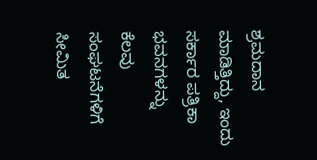ಶ್ರಮದಾನ ಮಾಡಿತ್ತಿದ್ದು, ಇಂದು ಸರ್ಕಾರ ಪತ್ರಿಕಾ ಭವನಗಳನ್ನು ಕೆಲವು ಸಂಘಟನೆಗಳಿಗೆ ಸೀಮಿತ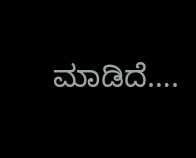ಮಾಡಿದೆ….